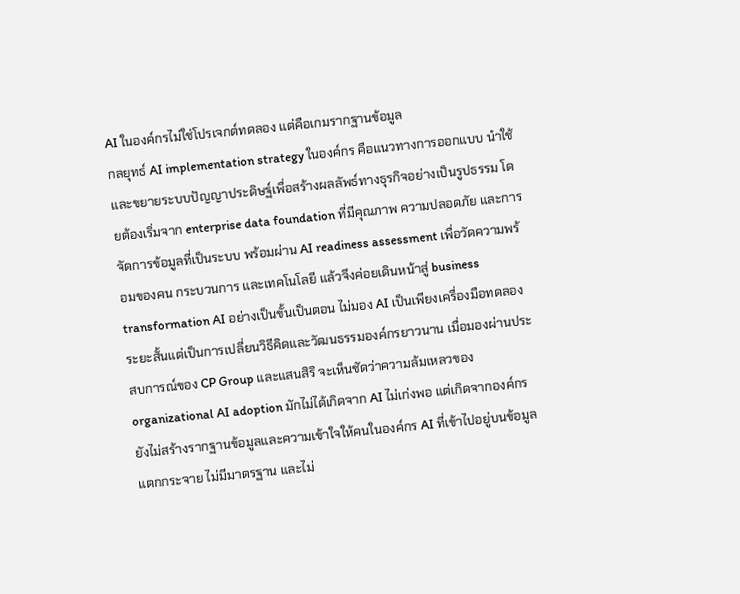AI ในองค์กรไม่ใช่โปรเจกต์ทดลอง แต่คือเกมรากฐานข้อมูล
กลยุทธ์ AI implementation strategy ในองค์กร คือแนวทางการออกแบบ นำใช้ และขยายระบบปัญญาประดิษฐ์เพื่อสร้างผลลัพธ์ทางธุรกิจอย่างเป็นรูปธรรม โดยต้องเริ่มจาก enterprise data foundation ที่มีคุณภาพ ความปลอดภัย และการจัดการข้อมูลที่เป็นระบบ พร้อมผ่าน AI readiness assessment เพื่อวัดความพร้อมของคน กระบวนการ และเทคโนโลยี แล้วจึงค่อยเดินหน้าสู่ business transformation AI อย่างเป็นขั้นเป็นตอน ไม่มอง AI เป็นเพียงเครื่องมือทดลองระยะสั้นแต่เป็นการเปลี่ยนวิธีคิดและวัฒนธรรมองค์กรยาวนาน เมื่อมองผ่านประสบการณ์ของ CP Group และแสนสิริ จะเห็นชัดว่าความล้มเหลวของ organizational AI adoption มักไม่ได้เกิดจาก AI ไม่เก่งพอ แต่เกิดจากองค์กรยังไม่สร้างรากฐานข้อมูลและความเข้าใจให้คนในองค์กร AI ที่เข้าไปอยู่บนข้อมูลแตกกระจาย ไม่มีมาตรฐาน และไม่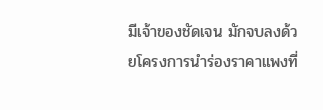มีเจ้าของชัดเจน มักจบลงด้วยโครงการนำร่องราคาแพงที่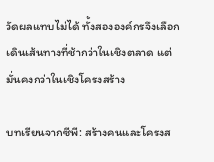วัดผลแทบไม่ได้ ทั้งสององค์กรจึงเลือกเดินเส้นทางที่ช้ากว่าในเชิงตลาด แต่มั่นคงกว่าในเชิงโครงสร้าง

บทเรียนจากซีพี: สร้างคนและโครงส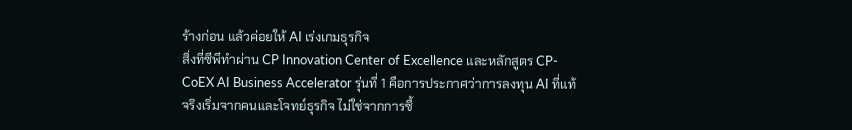ร้างก่อน แล้วค่อยให้ AI เร่งเกมธุรกิจ
สิ่งที่ซีพีทำผ่าน CP Innovation Center of Excellence และหลักสูตร CP-CoEX AI Business Accelerator รุ่นที่ 1 คือการประกาศว่าการลงทุน AI ที่แท้จริงเริ่มจากคนและโจทย์ธุรกิจ ไม่ใช่จากการซื้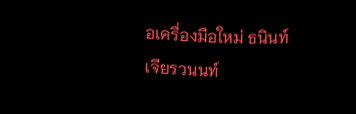อเครื่องมือใหม่ ธนินท์ เจียรวนนท์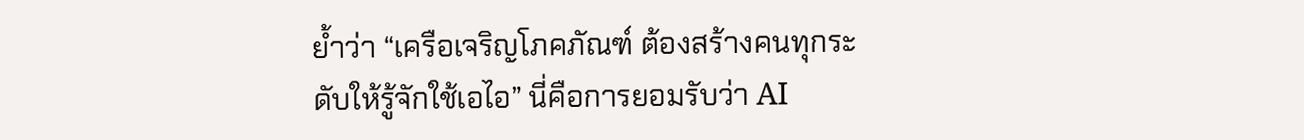ย้ำว่า “เครือเจริญโภคภัณฑ์ ต้องสร้างคนทุกระดับให้รู้จักใช้เอไอ” นี่คือการยอมรับว่า AI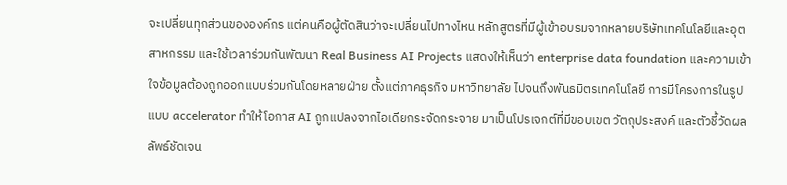จะเปลี่ยนทุกส่วนขององค์กร แต่คนคือผู้ตัดสินว่าจะเปลี่ยนไปทางไหน หลักสูตรที่มีผู้เข้าอบรมจากหลายบริษัทเทคโนโลยีและอุตสาหกรรม และใช้เวลาร่วมกันพัฒนา Real Business AI Projects แสดงให้เห็นว่า enterprise data foundation และความเข้าใจข้อมูลต้องถูกออกแบบร่วมกันโดยหลายฝ่าย ตั้งแต่ภาคธุรกิจ มหาวิทยาลัย ไปจนถึงพันธมิตรเทคโนโลยี การมีโครงการในรูปแบบ accelerator ทำให้โอกาส AI ถูกแปลงจากไอเดียกระจัดกระจาย มาเป็นโปรเจกต์ที่มีขอบเขต วัตถุประสงค์ และตัวชี้วัดผลลัพธ์ชัดเจน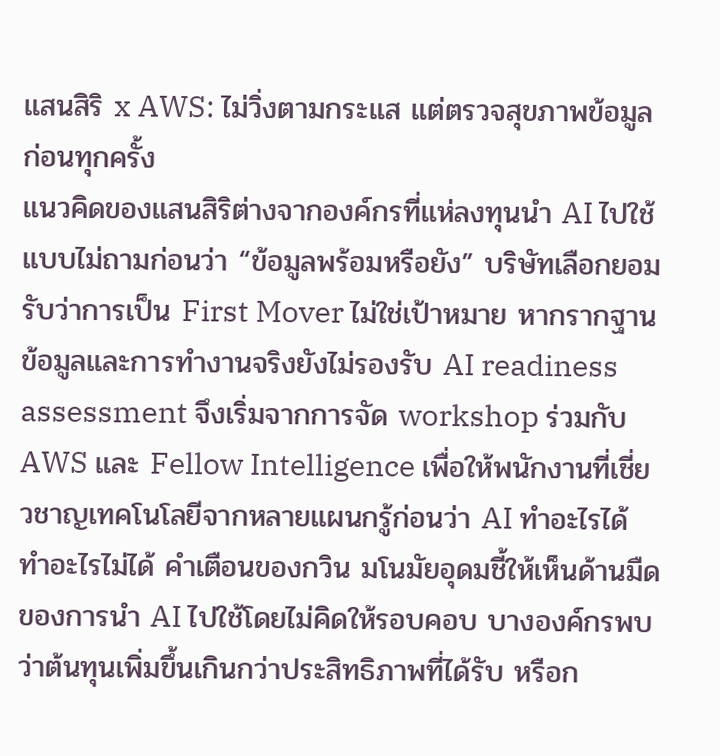แสนสิริ x AWS: ไม่วิ่งตามกระแส แต่ตรวจสุขภาพข้อมูลก่อนทุกครั้ง
แนวคิดของแสนสิริต่างจากองค์กรที่แห่ลงทุนนำ AI ไปใช้แบบไม่ถามก่อนว่า “ข้อมูลพร้อมหรือยัง” บริษัทเลือกยอมรับว่าการเป็น First Mover ไม่ใช่เป้าหมาย หากรากฐานข้อมูลและการทำงานจริงยังไม่รองรับ AI readiness assessment จึงเริ่มจากการจัด workshop ร่วมกับ AWS และ Fellow Intelligence เพื่อให้พนักงานที่เชี่ยวชาญเทคโนโลยีจากหลายแผนกรู้ก่อนว่า AI ทำอะไรได้ ทำอะไรไม่ได้ คำเตือนของกวิน มโนมัยอุดมชี้ให้เห็นด้านมืดของการนำ AI ไปใช้โดยไม่คิดให้รอบคอบ บางองค์กรพบว่าต้นทุนเพิ่มขึ้นเกินกว่าประสิทธิภาพที่ได้รับ หรือก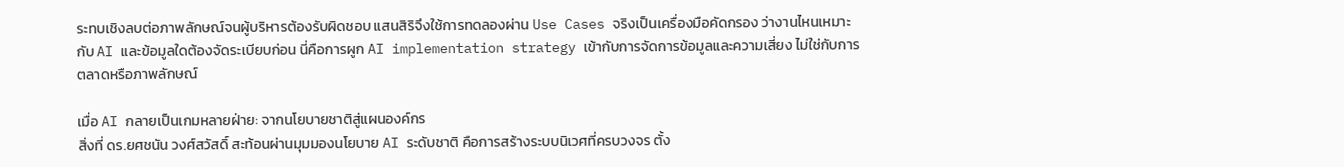ระทบเชิงลบต่อภาพลักษณ์จนผู้บริหารต้องรับผิดชอบ แสนสิริจึงใช้การทดลองผ่าน Use Cases จริงเป็นเครื่องมือคัดกรอง ว่างานไหนเหมาะกับ AI และข้อมูลใดต้องจัดระเบียบก่อน นี่คือการผูก AI implementation strategy เข้ากับการจัดการข้อมูลและความเสี่ยง ไม่ใช่กับการตลาดหรือภาพลักษณ์

เมื่อ AI กลายเป็นเกมหลายฝ่าย: จากนโยบายชาติสู่แผนองค์กร
สิ่งที่ ดร.ยศชนัน วงศ์สวัสดิ์ สะท้อนผ่านมุมมองนโยบาย AI ระดับชาติ คือการสร้างระบบนิเวศที่ครบวงจร ตั้ง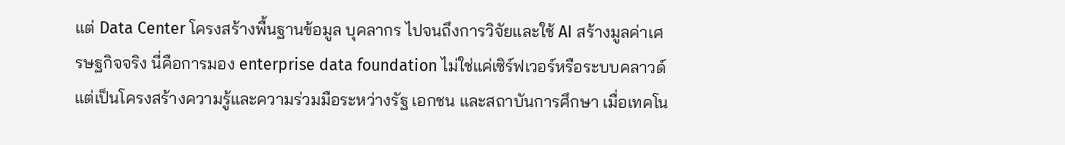แต่ Data Center โครงสร้างพื้นฐานข้อมูล บุคลากร ไปจนถึงการวิจัยและใช้ AI สร้างมูลค่าเศรษฐกิจจริง นี่คือการมอง enterprise data foundation ไม่ใช่แค่เซิร์ฟเวอร์หรือระบบคลาวด์ แต่เป็นโครงสร้างความรู้และความร่วมมือระหว่างรัฐ เอกชน และสถาบันการศึกษา เมื่อเทคโน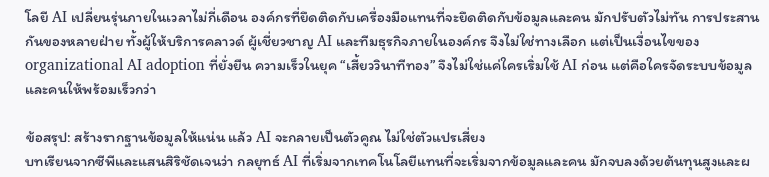โลยี AI เปลี่ยนรุ่นภายในเวลาไม่กี่เดือน องค์กรที่ยึดติดกับเครื่องมือแทนที่จะยึดติดกับข้อมูลและคน มักปรับตัวไม่ทัน การประสานกันของหลายฝ่าย ทั้งผู้ให้บริการคลาวด์ ผู้เชี่ยวชาญ AI และทีมธุรกิจภายในองค์กร จึงไม่ใช่ทางเลือก แต่เป็นเงื่อนไขของ organizational AI adoption ที่ยั่งยืน ความเร็วในยุค “เสี้ยววินาทีทอง” จึงไม่ใช่แค่ใครเริ่มใช้ AI ก่อน แต่คือใครจัดระบบข้อมูลและคนให้พร้อมเร็วกว่า

ข้อสรุป: สร้างรากฐานข้อมูลให้แน่น แล้ว AI จะกลายเป็นตัวคูณ ไม่ใช่ตัวแปรเสี่ยง
บทเรียนจากซีพีและแสนสิริชัดเจนว่า กลยุทธ์ AI ที่เริ่มจากเทคโนโลยีแทนที่จะเริ่มจากข้อมูลและคน มักจบลงด้วยต้นทุนสูงและผ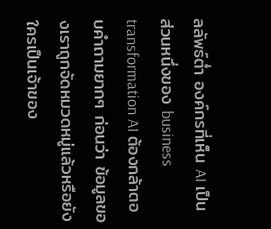ลลัพธ์ต่ำ องค์กรที่เห็น AI เป็นส่วนหนึ่งของ business transformation AI ต้องกล้าตอบคำถามยากๆ ก่อนว่า ข้อมูลของเราถูกจัดหมวดหมู่แล้วหรือยัง ใครเป็นเจ้าของ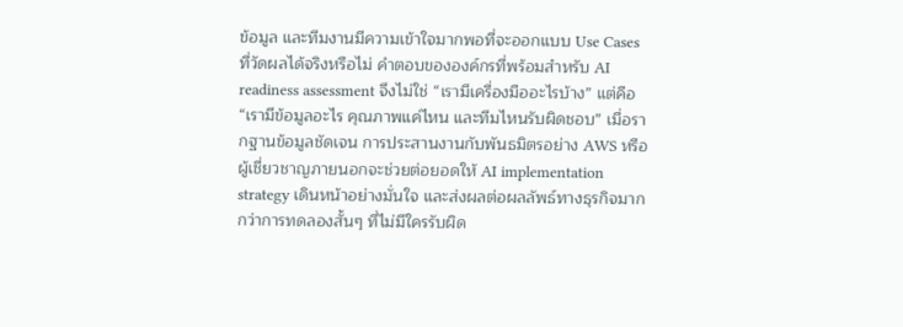ข้อมูล และทีมงานมีความเข้าใจมากพอที่จะออกแบบ Use Cases ที่วัดผลได้จริงหรือไม่ คำตอบขององค์กรที่พร้อมสำหรับ AI readiness assessment จึงไม่ใช่ “เรามีเครื่องมืออะไรบ้าง” แต่คือ “เรามีข้อมูลอะไร คุณภาพแค่ไหน และทีมไหนรับผิดชอบ” เมื่อรากฐานข้อมูลชัดเจน การประสานงานกับพันธมิตรอย่าง AWS หรือผู้เชี่ยวชาญภายนอกจะช่วยต่อยอดให้ AI implementation strategy เดินหน้าอย่างมั่นใจ และส่งผลต่อผลลัพธ์ทางธุรกิจมากกว่าการทดลองสั้นๆ ที่ไม่มีใครรับผิด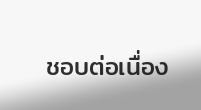ชอบต่อเนื่อง